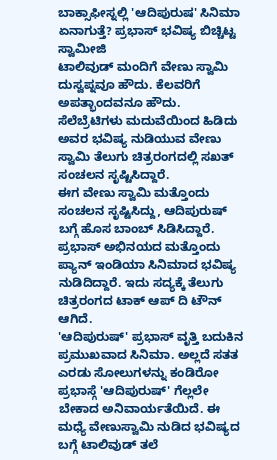ಬಾಕ್ಸಾಫೀಸ್ನಲ್ಲಿ 'ಆದಿಪುರುಷ' ಸಿನಿಮಾ ಏನಾಗುತ್ತೆ? ಪ್ರಭಾಸ್ ಭವಿಷ್ಯ ಬಿಚ್ಚಿಟ್ಟ ಸ್ವಾಮೀಜಿ
ಟಾಲಿವುಡ್ ಮಂದಿಗೆ ವೇಣು ಸ್ವಾಮಿ ದುಸ್ವಪ್ನವೂ ಹೌದು. ಕೆಲವರಿಗೆ ಅಪತ್ಭಾಂದವನೂ ಹೌದು. ಸೆಲೆಬ್ರೆಟಿಗಳು ಮದುವೆಯಿಂದ ಹಿಡಿದು ಅವರ ಭವಿಷ್ಯ ನುಡಿಯುವ ವೇಣು ಸ್ವಾಮಿ ತೆಲುಗು ಚಿತ್ರರಂಗದಲ್ಲಿ ಸಖತ್ ಸಂಚಲನ ಸೃಷ್ಟಿಸಿದ್ದಾರೆ.
ಈಗ ವೇಣು ಸ್ವಾಮಿ ಮತ್ತೊಂದು ಸಂಚಲನ ಸೃಷ್ಟಿಸಿದ್ದು, ಆದಿಪುರುಷ್ ಬಗ್ಗೆ ಹೊಸ ಬಾಂಬ್ ಸಿಡಿಸಿದ್ದಾರೆ. ಪ್ರಭಾಸ್ ಅಭಿನಯದ ಮತ್ತೊಂದು ಪ್ಯಾನ್ ಇಂಡಿಯಾ ಸಿನಿಮಾದ ಭವಿಷ್ಯ ನುಡಿದಿದ್ದಾರೆ. ಇದು ಸದ್ಯಕ್ಕೆ ತೆಲುಗು ಚಿತ್ರರಂಗದ ಟಾಕ್ ಆಪ್ ದಿ ಟೌನ್ ಆಗಿದೆ.
'ಆದಿಪುರುಷ್' ಪ್ರಭಾಸ್ ವೃತ್ತಿ ಬದುಕಿನ ಪ್ರಮುಖವಾದ ಸಿನಿಮಾ. ಅಲ್ಲದೆ ಸತತ ಎರಡು ಸೋಲುಗಳನ್ನು ಕಂಡಿರೋ ಪ್ರಭಾಸ್ಗೆ 'ಆದಿಪುರುಷ್' ಗೆಲ್ಲಲೇ ಬೇಕಾದ ಅನಿವಾರ್ಯತೆಯಿದೆ. ಈ ಮಧ್ಯೆ ವೇಣುಸ್ವಾಮಿ ನುಡಿದ ಭವಿಷ್ಯದ ಬಗ್ಗೆ ಟಾಲಿವುಡ್ ತಲೆ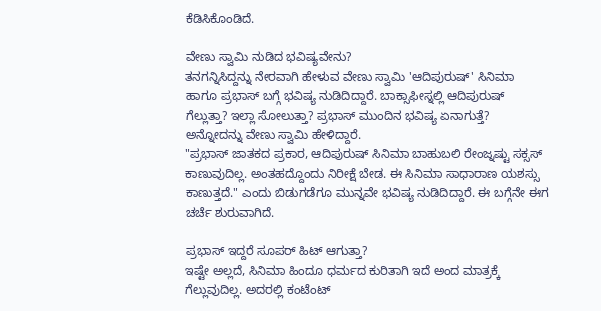ಕೆಡಿಸಿಕೊಂಡಿದೆ.

ವೇಣು ಸ್ವಾಮಿ ನುಡಿದ ಭವಿಷ್ಯವೇನು?
ತನಗನ್ನಿಸಿದ್ದನ್ನು ನೇರವಾಗಿ ಹೇಳುವ ವೇಣು ಸ್ವಾಮಿ 'ಆದಿಪುರುಷ್' ಸಿನಿಮಾ ಹಾಗೂ ಪ್ರಭಾಸ್ ಬಗ್ಗೆ ಭವಿಷ್ಯ ನುಡಿದಿದ್ದಾರೆ. ಬಾಕ್ಸಾಫೀಸ್ನಲ್ಲಿ ಆದಿಪುರುಷ್ ಗೆಲ್ಲುತ್ತಾ? ಇಲ್ಲಾ ಸೋಲುತ್ತಾ? ಪ್ರಭಾಸ್ ಮುಂದಿನ ಭವಿಷ್ಯ ಏನಾಗುತ್ತೆ? ಅನ್ನೋದನ್ನು ವೇಣು ಸ್ವಾಮಿ ಹೇಳಿದ್ದಾರೆ.
"ಪ್ರಭಾಸ್ ಜಾತಕದ ಪ್ರಕಾರ, ಆದಿಪುರುಷ್ ಸಿನಿಮಾ ಬಾಹುಬಲಿ ರೇಂಜ್ನಷ್ಟು ಸಕ್ಸಸ್ ಕಾಣುವುದಿಲ್ಲ. ಅಂತಹದ್ದೊಂದು ನಿರೀಕ್ಷೆ ಬೇಡ. ಈ ಸಿನಿಮಾ ಸಾಧಾರಾಣ ಯಶಸ್ಸು ಕಾಣುತ್ತದೆ." ಎಂದು ಬಿಡುಗಡೆಗೂ ಮುನ್ನವೇ ಭವಿಷ್ಯ ನುಡಿದಿದ್ದಾರೆ. ಈ ಬಗ್ಗೆನೇ ಈಗ ಚರ್ಚೆ ಶುರುವಾಗಿದೆ.

ಪ್ರಭಾಸ್ ಇದ್ದರೆ ಸೂಪರ್ ಹಿಟ್ ಆಗುತ್ತಾ?
ಇಷ್ಟೇ ಅಲ್ಲದೆ, ಸಿನಿಮಾ ಹಿಂದೂ ಧರ್ಮದ ಕುರಿತಾಗಿ ಇದೆ ಅಂದ ಮಾತ್ರಕ್ಕೆ ಗೆಲ್ಲುವುದಿಲ್ಲ. ಅದರಲ್ಲಿ ಕಂಟೆಂಟ್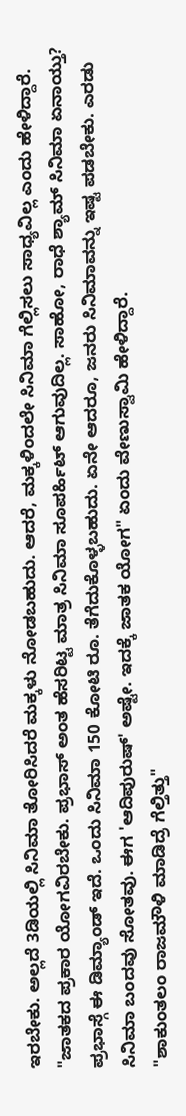ಇರಬೇಕು. ಅಲ್ಲದೆ 3ಡಿಯಲ್ಲಿ ಸಿನಿಮಾ ತೋರಿಸಿದರೆ ಮಕ್ಕಳು ನೋಡಬಹುದು. ಆದರೆ, ಮಕ್ಕಳಿಂದಲೇ ಸಿನಿಮಾ ಗೆಲ್ಲಿಸಲು ಸಾಧ್ಯವಿಲ್ಲ ಎಂದು ಹೇಳಿದ್ದಾರೆ.
"ಜಾತಕದ ಪ್ರಕಾರ ಯೋಗವಿರಬೇಕು. ಪ್ರಭಾಸ್ ಅಂತ ಹೆಸರಿಟ್ಟ ಮಾತ್ರ ಸಿನಿಮಾ ಸೂಪರ್ಹಿಟ್ ಆಗುವುದಿಲ್ಲ. ಸಾಹೋ, ರಾಧೆ ಶ್ಯಾಮ್ ಸಿನಿಮಾ ಏನಾಯ್ತು? ಪ್ರಭಾಸ್ಗೆ ಈ ಡಿಮ್ಯಾಂಡ್ ಇದೆ. ಒಂದು ಸಿನಿಮಾ 150 ಕೋಟಿ ರೂ. ತೆಗೆದುಕೊಳ್ಳಬಹುದು. ಏನೇ ಆದರೂ, ಜನರು ಸಿನಿಮಾವನ್ನು ಇಷ್ಟ ಪಡಬೇಕು. ಎರಡು ಸಿನಿಮಾ ಬಂದವು ಸೋತವು. ಈಗ 'ಆದಿಪುರುಷ್' ಅಷ್ಟೇ. ಇದಕ್ಕೆ ಜಾತಕ ಯೋಗ" ಏಂದು ವೇಣುಸ್ವಾಮಿ ಹೇಳಿದ್ದಾರೆ.
"ಶಾಕುಂತಲಂ ರಾಜಮೌಳಿ ಮಾಡಿದ್ರೆ ಗೆಲ್ತಿತ್ತು"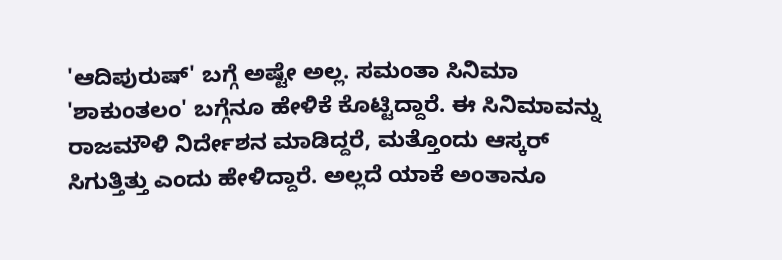'ಆದಿಪುರುಷ್' ಬಗ್ಗೆ ಅಷ್ಟೇ ಅಲ್ಲ. ಸಮಂತಾ ಸಿನಿಮಾ 'ಶಾಕುಂತಲಂ' ಬಗ್ಗೆನೂ ಹೇಳಿಕೆ ಕೊಟ್ಟಿದ್ದಾರೆ. ಈ ಸಿನಿಮಾವನ್ನು ರಾಜಮೌಳಿ ನಿರ್ದೇಶನ ಮಾಡಿದ್ದರೆ, ಮತ್ತೊಂದು ಆಸ್ಕರ್ ಸಿಗುತ್ತಿತ್ತು ಎಂದು ಹೇಳಿದ್ದಾರೆ. ಅಲ್ಲದೆ ಯಾಕೆ ಅಂತಾನೂ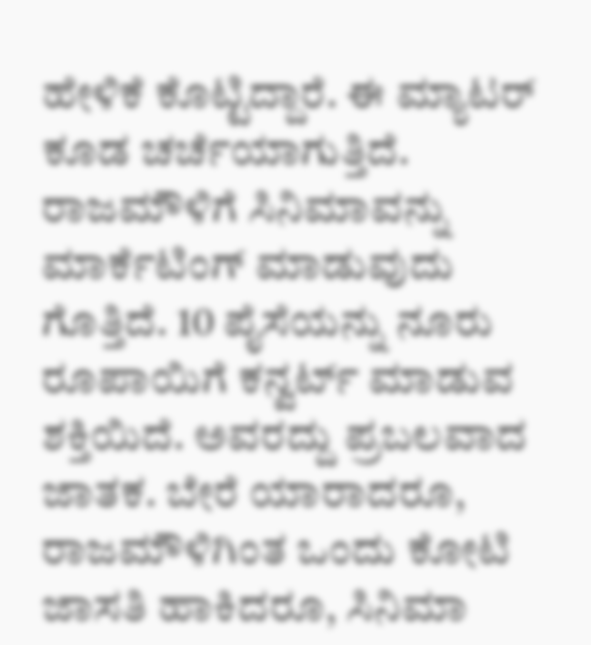ಹೇಳಿಕೆ ಕೊಟ್ಟಿದ್ದಾರೆ. ಈ ಮ್ಯಾಟರ್ ಕೂಡ ಚರ್ಚೆಯಾಗುತ್ತಿದೆ.
ರಾಜಮೌಳಿಗೆ ಸಿನಿಮಾವನ್ನು ಮಾರ್ಕೆಟಿಂಗ್ ಮಾಡುವುದು ಗೊತ್ತಿದೆ. 10 ಪೈಸೆಯನ್ನು ನೂರು ರೂಪಾಯಿಗೆ ಕನ್ವರ್ಟ್ ಮಾಡುವ ಶಕ್ತಿಯಿದೆ. ಅವರದ್ದು ಪ್ರಬಲವಾದ ಜಾತಕ. ಬೇರೆ ಯಾರಾದರೂ, ರಾಜಮೌಳಿಗಿಂತ ಒಂದು ಕೋಟಿ ಜಾಸತಿ ಹಾಕಿದರೂ, ಸಿನಿಮಾ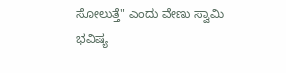ಸೋಲುತ್ತೆ" ಎಂದು ವೇಣು ಸ್ವಾಮಿ ಭವಿಷ್ಯ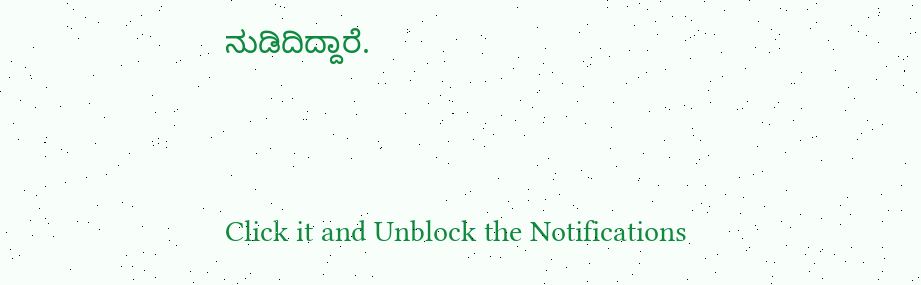ನುಡಿದಿದ್ದಾರೆ.


Click it and Unblock the Notifications